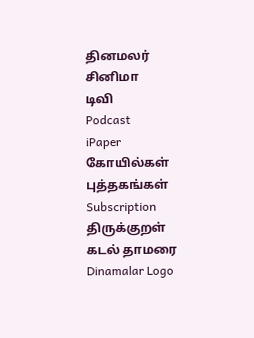தினமலர்
சினிமா
டிவி
Podcast
iPaper
கோயில்கள்
புத்தகங்கள்
Subscription
திருக்குறள்
கடல் தாமரை
Dinamalar Logo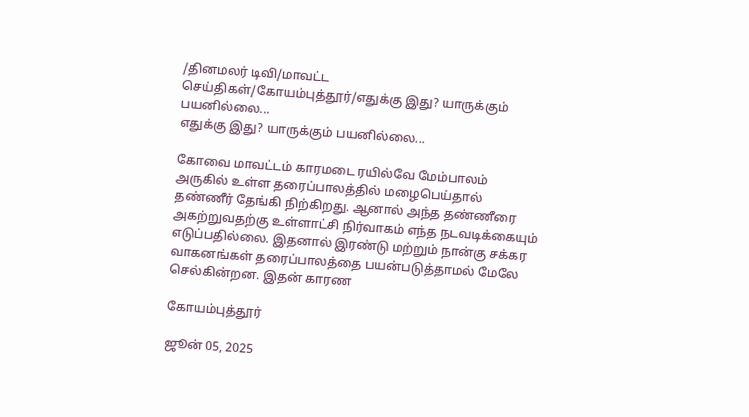/தினமலர் டிவி/மாவட்ட செய்திகள்/கோயம்புத்தூர்/எதுக்கு இது? யாருக்கும் பயனில்லை...
எதுக்கு இது? யாருக்கும் பயனில்லை...

கோவை மாவட்டம் காரமடை ரயில்வே மேம்பாலம் அருகில் உள்ள தரைப்பாலத்தில் மழைபெய்தால் தண்ணீர் தேங்கி நிற்கிறது. ஆனால் அந்த தண்ணீரை அகற்றுவதற்கு உள்ளாட்சி நிர்வாகம் எந்த நடவடிக்கையும் எடுப்பதில்லை. இதனால் இரண்டு மற்றும் நான்கு சக்கர வாகனங்கள் தரைப்பாலத்தை பயன்படுத்தாமல் மேலே செல்கின்றன. இதன் காரண

கோயம்புத்தூர்

ஜூன் 05, 2025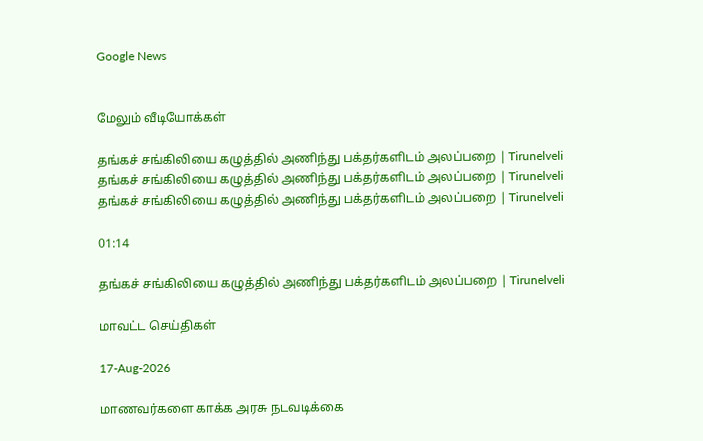Google News


மேலும் வீடியோக்கள்

தங்கச் சங்கிலியை கழுத்தில் அணிந்து பக்தர்களிடம் அலப்பறை | Tirunelveli
தங்கச் சங்கிலியை கழுத்தில் அணிந்து பக்தர்களிடம் அலப்பறை | Tirunelveli
தங்கச் சங்கிலியை கழுத்தில் அணிந்து பக்தர்களிடம் அலப்பறை | Tirunelveli

01:14

தங்கச் சங்கிலியை கழுத்தில் அணிந்து பக்தர்களிடம் அலப்பறை | Tirunelveli

மாவட்ட செய்திகள்

17-Aug-2026

மாணவர்களை காக்க அரசு நடவடிக்கை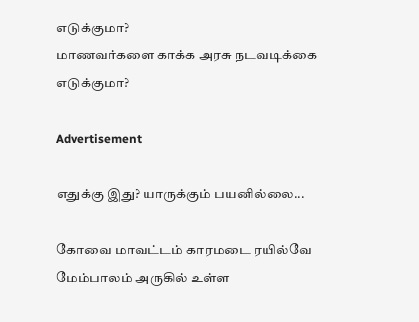எடுக்குமா?
மாணவர்களை காக்க அரசு நடவடிக்கை எடுக்குமா?

Advertisement

எதுக்கு இது? யாருக்கும் பயனில்லை...

கோவை மாவட்டம் காரமடை ரயில்வே மேம்பாலம் அருகில் உள்ள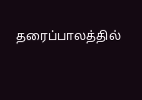தரைப்பாலத்தில்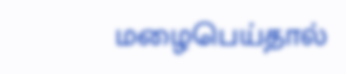மழைபெய்தால்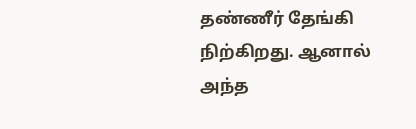தண்ணீர் தேங்கி நிற்கிறது. ஆனால் அந்த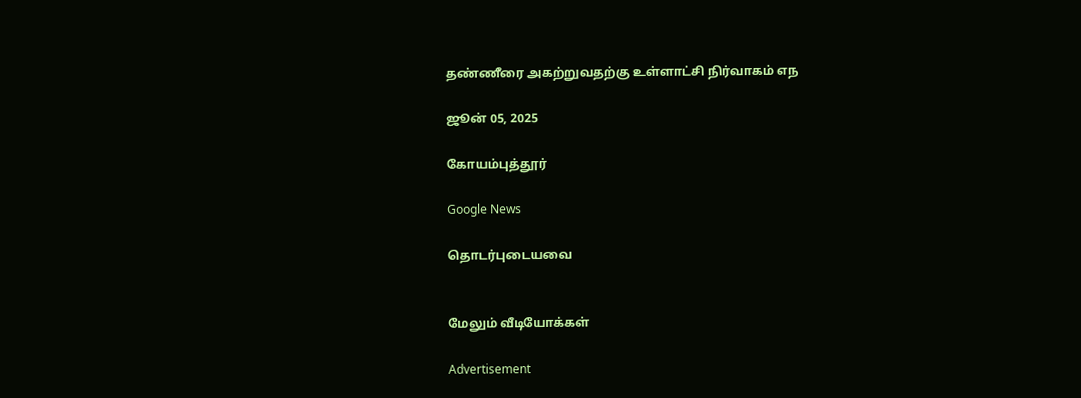தண்ணீரை அகற்றுவதற்கு உள்ளாட்சி நிர்வாகம் எந

ஜூன் 05, 2025

கோயம்புத்தூர்

Google News

தொடர்புடையவை


மேலும் வீடியோக்கள்

Advertisement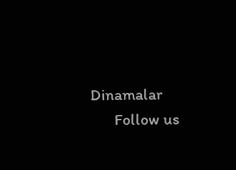Dinamalar
      Follow us